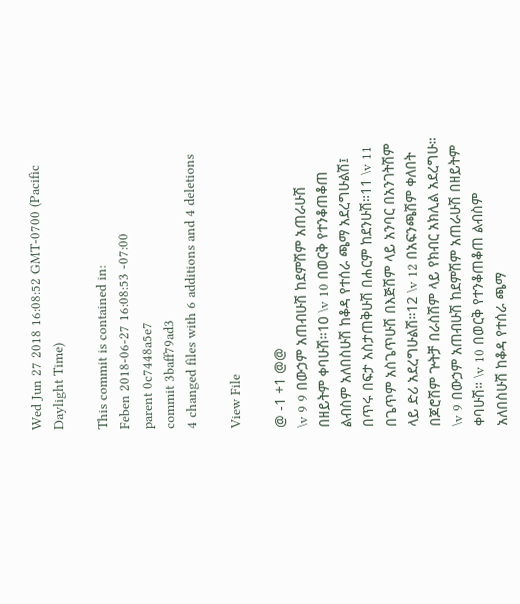Wed Jun 27 2018 16:08:52 GMT-0700 (Pacific Daylight Time)

This commit is contained in:
Feben 2018-06-27 16:08:53 -07:00
parent 0c7448a5e7
commit 3baff79ad3
4 changed files with 6 additions and 4 deletions

View File

@ -1 +1 @@
\v 9 9 በውኃም አጠብሁሽ ከደምሽም አጠራሁሽ በዘይትም ቀባሁሽ።10 \v 10 በወርቅ የተንቆጠቆጠ ልብስም አለበስሁሽ ከቆዳ የተሰራ ጫማ አደረግሁልሽ፤ በጥሩ በፍታ አስታጠቅሁሽ በሐርም ከደንሁሽ።11 \v 11 በጌጥም አስጌጥሁሽ በእጅሽም ላይ አንባር በአንገትሽም ላይ ድሪ አደረግሁልሽ።12 \v 12 በአፍንጫሽም ቀለበት በጆሮሽም ጕትቻ በራስሽም ላይ የክብር አክሊል አደረግሁ።
\v 9 በውኃም አጠብሁሽ ከደምሽም አጠራሁሽ በዘይትም ቀባሁሽ። \v 10 በወርቅ የተንቆጠቆጠ ልብስም አለበስሁሽ ከቆዳ የተሰራ ጫማ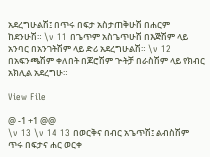አደረግሁልሽ፤ በጥሩ በፍታ አስታጠቅሁሽ በሐርም ከደንሁሽ። \v 11 በጌጥም አስጌጥሁሽ በእጅሽም ላይ አንባር በአንገትሽም ላይ ድሪ አደረግሁልሽ። \v 12 በአፍንጫሽም ቀለበት በጆሮሽም ጕትቻ በራስሽም ላይ የክብር አክሊል አደረግሁ።

View File

@ -1 +1 @@
\v 13 \v 14 13 በወርቅና በብር አጌጥሽ፤ ልብስሽም ጥሩ በፍታና ሐር ወርቀ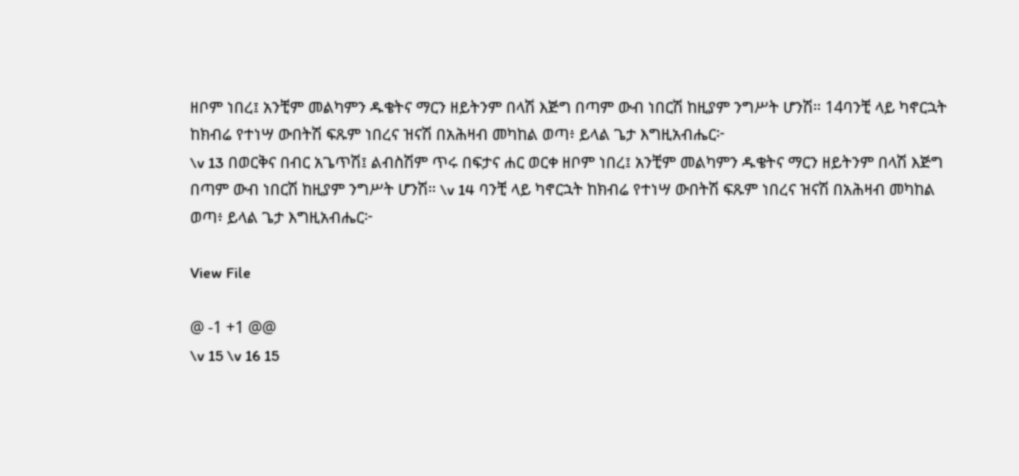ዘቦም ነበረ፤ አንቺም መልካምን ዱቄትና ማርን ዘይትንም በላሽ እጅግ በጣም ውብ ነበርሽ ከዚያም ንግሥት ሆንሽ። 14ባንቺ ላይ ካኖርኋት ከክብሬ የተነሣ ውበትሽ ፍጹም ነበረና ዝናሽ በአሕዛብ መካከል ወጣ፥ ይላል ጌታ እግዚአብሔር፦
\v 13 በወርቅና በብር አጌጥሽ፤ ልብስሽም ጥሩ በፍታና ሐር ወርቀ ዘቦም ነበረ፤ አንቺም መልካምን ዱቄትና ማርን ዘይትንም በላሽ እጅግ በጣም ውብ ነበርሽ ከዚያም ንግሥት ሆንሽ። \v 14 ባንቺ ላይ ካኖርኋት ከክብሬ የተነሣ ውበትሽ ፍጹም ነበረና ዝናሽ በአሕዛብ መካከል ወጣ፥ ይላል ጌታ እግዚአብሔር፦

View File

@ -1 +1 @@
\v 15 \v 16 15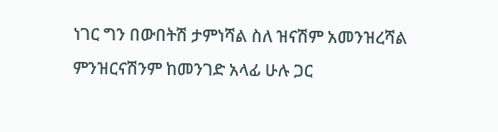ነገር ግን በውበትሽ ታምነሻል ስለ ዝናሽም አመንዝረሻል ምንዝርናሽንም ከመንገድ አላፊ ሁሉ ጋር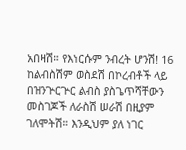አበዛሽ። የእነርሱም ንብረት ሆንሽ! 16 ከልብስሽም ወስደሽ በኮረብቶች ላይ በዝንጕርጕር ልብስ ያስጌጥሻቸውን መስገጆች ለራስሽ ሠራሽ በዚያም ገለሞትሽ። እንዲህም ያለ ነገር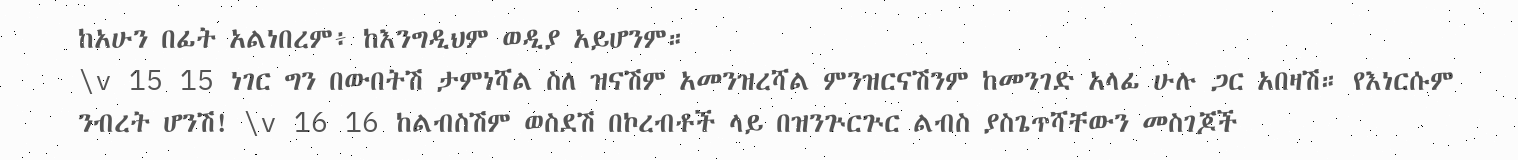ከአሁን በፊት አልነበረም፥ ከእንግዲህም ወዲያ አይሆንም።
\v 15 15 ነገር ግን በውበትሽ ታምነሻል ስለ ዝናሽም አመንዝረሻል ምንዝርናሽንም ከመንገድ አላፊ ሁሉ ጋር አበዛሽ። የእነርሱም ንብረት ሆንሽ! \v 16 16 ከልብስሽም ወስደሽ በኮረብቶች ላይ በዝንጕርጕር ልብስ ያስጌጥሻቸውን መስገጆች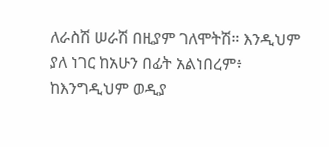ለራስሽ ሠራሽ በዚያም ገለሞትሽ። እንዲህም ያለ ነገር ከአሁን በፊት አልነበረም፥ ከእንግዲህም ወዲያ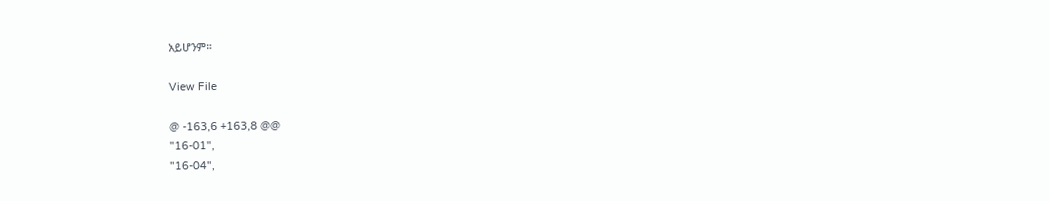አይሆንም።

View File

@ -163,6 +163,8 @@
"16-01",
"16-04",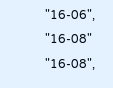"16-06",
"16-08"
"16-08",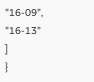"16-09",
"16-13"
]
}